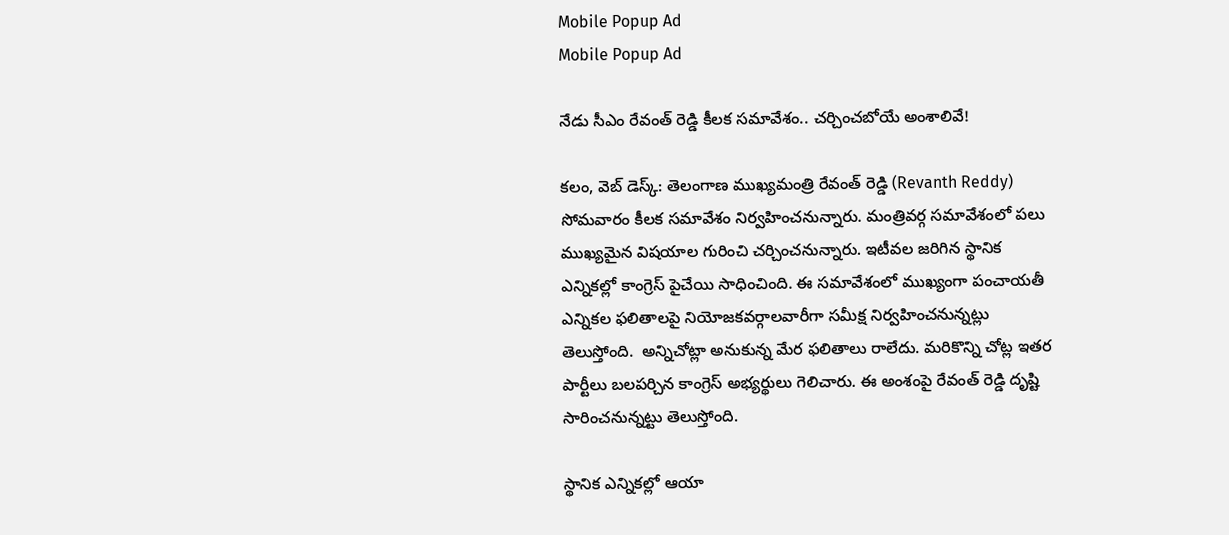Mobile Popup Ad
Mobile Popup Ad

నేడు సీఎం రేవంత్ రెడ్డి కీలక సమావేశం.. చర్చించబోయే అంశాలివే!

కలం, వెబ్ డెస్క్: తెలంగాణ ముఖ్యమంత్రి రేవంత్ రెడ్డి (Revanth Reddy) సోమవారం కీలక సమావేశం నిర్వహించనున్నారు. మంత్రివర్గ సమావేశంలో పలు ముఖ్యమైన విషయాల గురించి చర్చించనున్నారు. ఇటీవల జరిగిన స్థానిక ఎన్నికల్లో కాంగ్రెస్ పైచేయి సాధించింది. ఈ సమావేశంలో ముఖ్యంగా పంచాయతీ ఎన్నికల ఫలితాలపై నియోజకవర్గాలవారీగా సమీక్ష నిర్వహించనున్నట్లు తెలుస్తోంది.  అన్నిచోట్లా అనుకున్న మేర ఫలితాలు రాలేదు. మరికొన్ని చోట్ల ఇతర పార్టీలు బలపర్చిన కాంగ్రెస్ అభ్యర్థులు గెలిచారు. ఈ అంశంపై రేవంత్ రెడ్డి దృష్టి సారించనున్నట్టు తెలుస్తోంది.

స్థానిక ఎన్నికల్లో ఆయా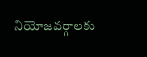నియోజవర్గాలకు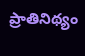ప్రాతినిథ్యం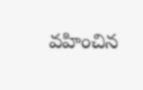వహించిన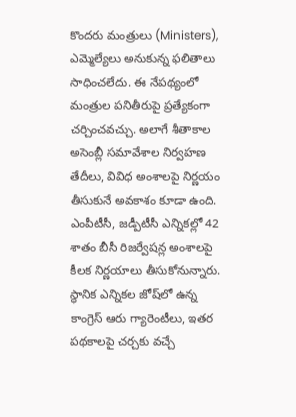కొందరు మంత్రులు (Ministers), ఎమ్మెల్యేలు అనుకున్న ఫలితాలు సాధించలేదు. ఈ నేపథ్యంలో మంత్రుల పనితీరుపై ప్రత్యేకంగా చర్చించవచ్చు. అలాగే శీతాకాల అసెంబ్లీ సమావేశాల నిర్వహణ తేదీలు‌, వివిధ అంశాలపై నిర్ణయం తీసుకునే అవకాశం కూడా ఉంది. ఎంపీటీసీ, జడ్పీటీసీ ఎన్నికల్లో 42 శాతం బీసీ రిజర్వేషన్ల అంశాలపై కీలక నిర్ణయాలు తీసుకోనున్నారు. స్థానిక ఎన్నికల జోష్‌లో ఉన్న కాంగ్రెస్ ఆరు గ్యారెంటీలు, ఇతర పథకాలపై చర్చకు వచ్చే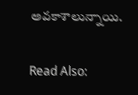అవకాశాలున్నాయి.

Read Also: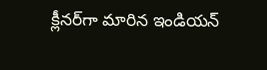క్లీనర్‌గా మారిన ఇండియన్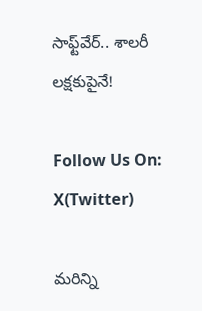సాఫ్ట్‌వేర్.. శాలరీ లక్షకుపైనే!

Follow Us On: X(Twitter)

మ‌రిన్ని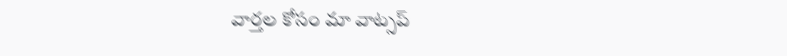వార్త‌ల కోసం మా వాట్స‌ప్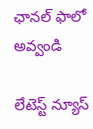ఛాన‌ల్ ఫాలో అవ్వండి

లేటెస్ట్ న్యూస్‌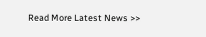Read More Latest News >>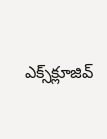ఎక్స్‌క్లూజివ్‌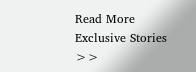Read More Exclusive Stories >>